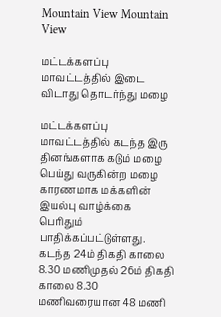Mountain View Mountain View

மட்டக்களப்பு மாவட்டத்தில் இடை விடாது தொடர்ந்து மழை

மட்டக்களப்பு மாவட்டத்தில் கடந்த இரு தினங்களாக கடும் மழை பெய்து வருகின்ற மழை காரணமாக மக்களின் இயல்பு வாழ்க்கை பெரிதும் பாதிக்கப்பட்டுள்ளது. கடந்த 24ம் திகதி காலை 8.30 மணிமுதல் 26ம் திகதி காலை 8.30 மணிவரையான 48 மணி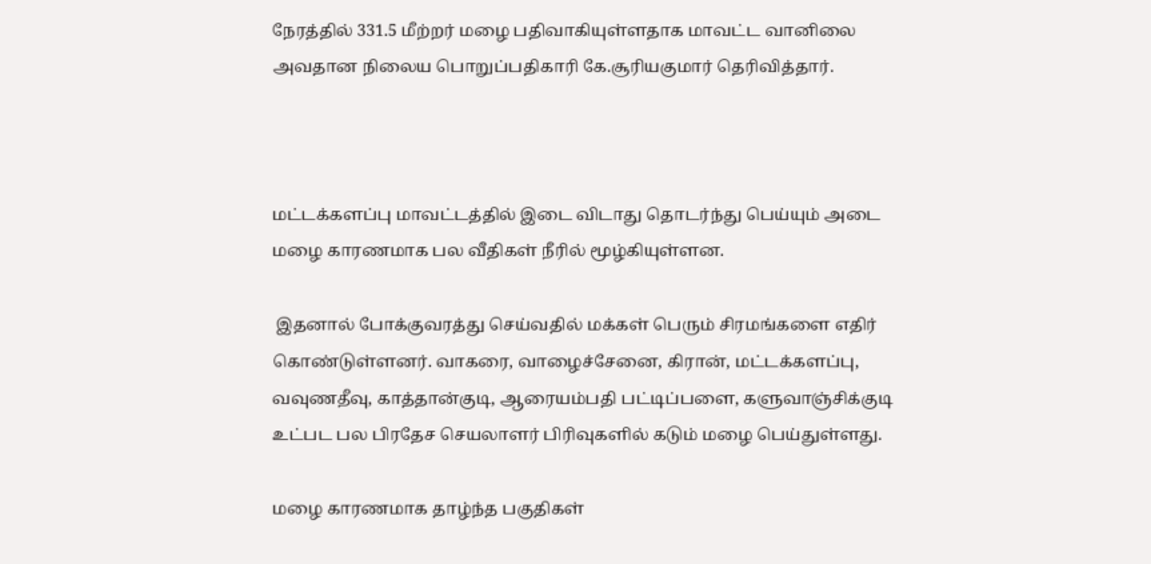நேரத்தில் 331.5 மீற்றர் மழை பதிவாகியுள்ளதாக மாவட்ட வானிலை அவதான நிலைய பொறுப்பதிகாரி கே.சூரியகுமார் தெரிவித்தார்.



மட்டக்களப்பு மாவட்டத்தில் இடை விடாது தொடர்ந்து பெய்யும் அடை மழை காரணமாக பல வீதிகள் நீரில் மூழ்கியுள்ளன.

 இதனால் போக்குவரத்து செய்வதில் மக்கள் பெரும் சிரமங்களை எதிர் கொண்டுள்ளனர். வாகரை, வாழைச்சேனை, கிரான், மட்டக்களப்பு, வவுணதீவு, காத்தான்குடி, ஆரையம்பதி பட்டிப்பளை, களுவாஞ்சிக்குடி உட்பட பல பிரதேச செயலாளர் பிரிவுகளில் கடும் மழை பெய்துள்ளது.

மழை காரணமாக தாழ்ந்த பகுதிகள்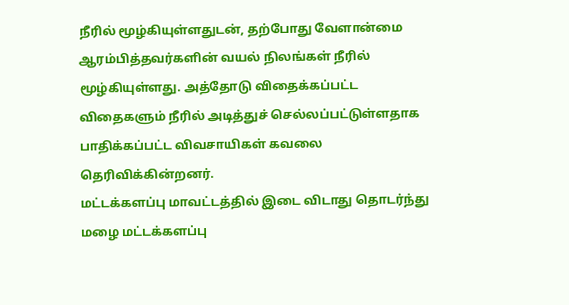நீரில் மூழ்கியுள்ளதுடன், தற்போது வேளான்மை ஆரம்பித்தவர்களின் வயல் நிலங்கள் நீரில் மூழ்கியுள்ளது. அத்தோடு விதைக்கப்பட்ட விதைகளும் நீரில் அடித்துச் செல்லப்பட்டுள்ளதாக பாதிக்கப்பட்ட விவசாயிகள் கவலை தெரிவிக்கின்றனர்.
மட்டக்களப்பு மாவட்டத்தில் இடை விடாது தொடர்ந்து மழை மட்டக்களப்பு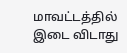மாவட்டத்தில் இடை விடாது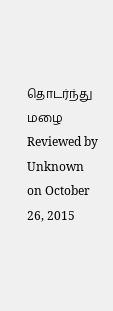தொடர்ந்து  மழை  Reviewed by Unknown on October 26, 2015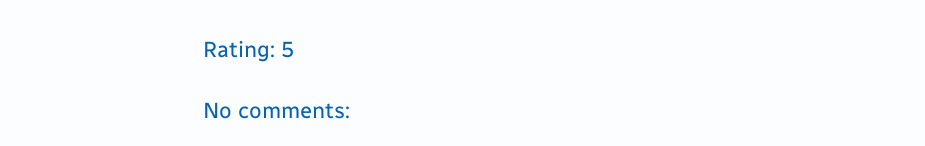Rating: 5

No comments: